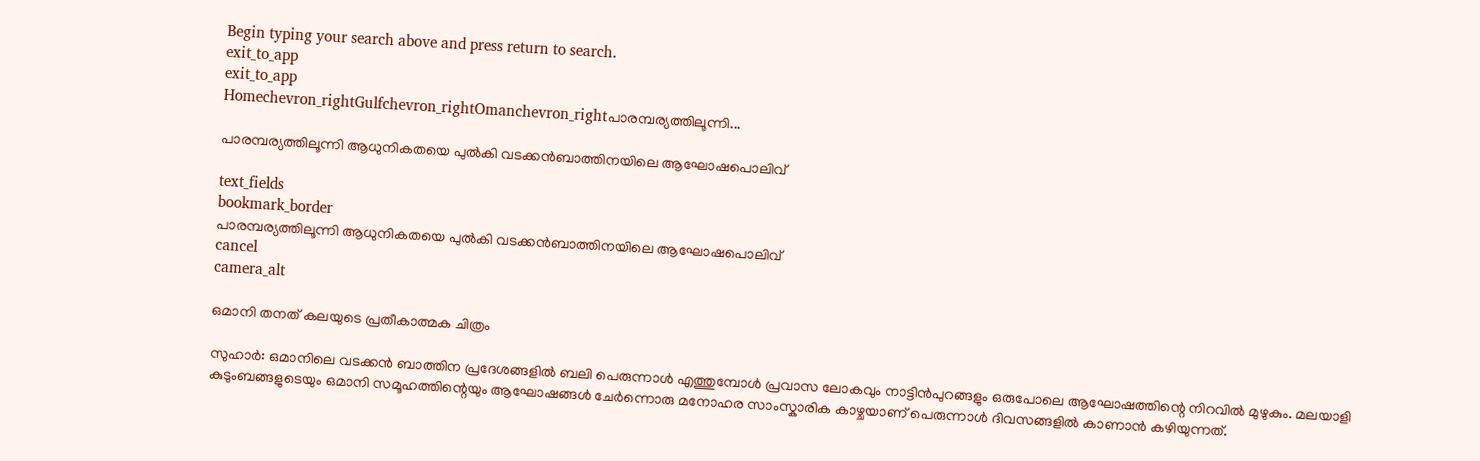Begin typing your search above and press return to search.
exit_to_app
exit_to_app
Homechevron_rightGulfchevron_rightOmanchevron_rightപാരമ്പര്യത്തിലൂന്നി...

പാരമ്പര്യത്തിലൂന്നി ആധുനികതയെ പുൽകി വടക്കൻബാത്തിനയിലെ ആഘോഷപൊലിവ്

text_fields
bookmark_border
പാരമ്പര്യത്തിലൂന്നി ആധുനികതയെ പുൽകി വടക്കൻബാത്തിനയിലെ ആഘോഷപൊലിവ്
cancel
camera_alt

ഒമാനി തനത് കലയുടെ പ്രതീകാത്മക ചിത്രം

സുഹാർ: ഒമാനിലെ വടക്കൻ ബാത്തിന പ്രദേശങ്ങളിൽ ബലി പെരുന്നാൾ എത്തുമ്പോൾ പ്രവാസ ലോകവും നാട്ടിൻപുറങ്ങളും ഒരുപോലെ ആഘോഷത്തിന്റെ നിറവിൽ മുഴുകും. മലയാളി കുടുംബങ്ങളുടെയും ഒമാനി സമൂഹത്തിന്റെയും ആഘോഷങ്ങൾ ചേർന്നൊരു മനോഹര സാംസ്കാരിക കാഴ്ചയാണ് പെരുന്നാൾ ദിവസങ്ങളിൽ കാണാൻ കഴിയുന്നത്.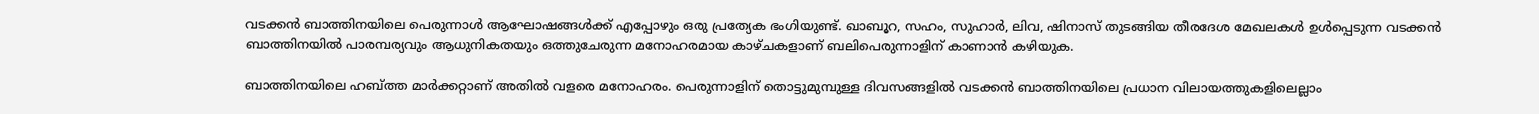വടക്കൻ ബാത്തിനയിലെ പെരുന്നാൾ ആഘോഷങ്ങൾക്ക് എപ്പോഴും ഒരു പ്രത്യേക ഭംഗിയുണ്ട്. ഖാബൂറ, സഹം, സുഹാർ, ലിവ, ഷിനാസ് തുടങ്ങിയ തീരദേശ മേഖലകൾ ഉൾപ്പെടുന്ന വടക്കൻ ബാത്തിനയിൽ പാരമ്പര്യവും ആധുനികതയും ഒത്തുചേരുന്ന മനോഹരമായ കാഴ്ചകളാണ് ബലിപെരുന്നാളിന് കാണാൻ കഴിയുക.

ബാത്തിനയിലെ ഹബ്ത്ത മാർക്കറ്റാണ് അതിൽ വളരെ മനോഹരം. പെരുന്നാളിന് തൊട്ടുമുമ്പുള്ള ദിവസങ്ങളിൽ വടക്കൻ ബാത്തിനയിലെ പ്രധാന വിലായത്തുകളിലെല്ലാം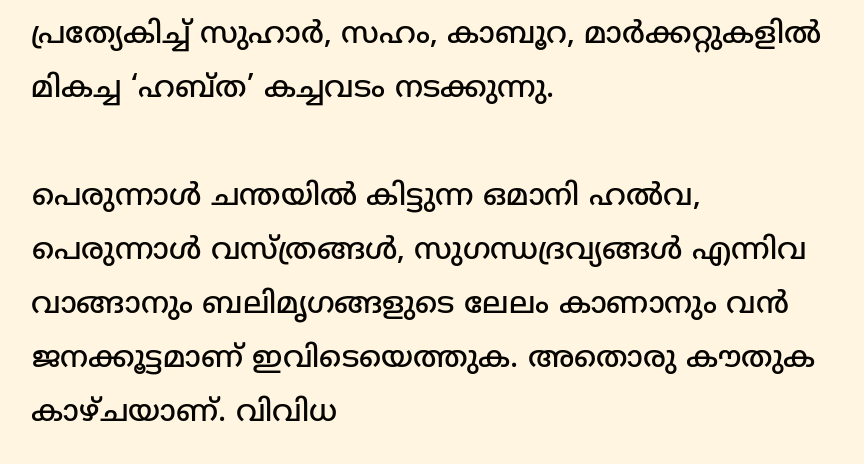പ്രത്യേകിച്ച് സുഹാർ, സഹം, കാബൂറ, മാർക്കറ്റുകളിൽ മികച്ച ‘ഹബ്ത’ കച്ചവടം നടക്കുന്നു.

പെരുന്നാൾ ചന്തയിൽ കിട്ടുന്ന ഒമാനി ഹൽവ, പെരുന്നാൾ വസ്ത്രങ്ങൾ, സുഗന്ധദ്രവ്യങ്ങൾ എന്നിവ വാങ്ങാനും ബലിമൃഗങ്ങളുടെ ലേലം കാണാനും വൻ ജനക്കൂട്ടമാണ് ഇവിടെയെത്തുക. അതൊരു കൗതുക കാഴ്ചയാണ്. വിവിധ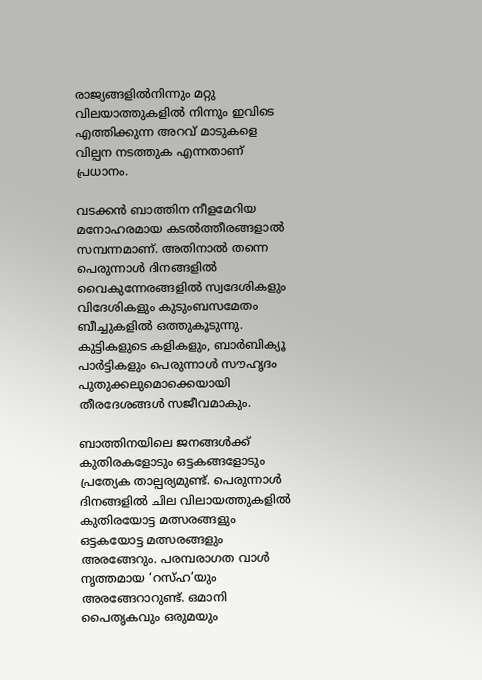രാജ്യങ്ങളിൽനിന്നും മറ്റു വിലയാത്തുകളിൽ നിന്നും ഇവിടെ എത്തിക്കുന്ന അറവ് മാടുകളെ വില്പന നടത്തുക എന്നതാണ് പ്രധാനം.

വടക്കൻ ബാത്തിന നീളമേറിയ മനോഹരമായ കടൽത്തീരങ്ങളാൽ സമ്പന്നമാണ്. അതിനാൽ തന്നെ പെരുന്നാൾ ദിനങ്ങളിൽ വൈകുന്നേരങ്ങളിൽ സ്വദേശികളും വിദേശികളും കുടുംബസമേതം ബീച്ചുകളിൽ ഒത്തുകൂടുന്നു. കുട്ടികളുടെ കളികളും, ബാർബിക്യൂ പാർട്ടികളും പെരുന്നാൾ സൗഹൃദം പുതുക്കലുമൊക്കെയായി തീരദേശങ്ങൾ സജീവമാകും.

ബാത്തിനയിലെ ജനങ്ങൾക്ക് കുതിരകളോടും ഒട്ടകങ്ങളോടും പ്രത്യേക താല്പര്യമുണ്ട്. പെരുന്നാൾ ദിനങ്ങളിൽ ചില വിലായത്തുകളിൽ കുതിരയോട്ട മത്സരങ്ങളും ഒട്ടകയോട്ട മത്സരങ്ങളും അരങ്ങേറും. പരമ്പരാഗത വാൾ നൃത്തമായ ‘റസ്ഹ’യും അരങ്ങേറാറുണ്ട്. ഒമാനി പൈതൃകവും ഒരുമയും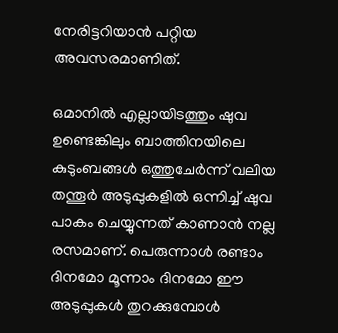നേരിട്ടറിയാൻ പറ്റിയ അവസരമാണിത്.

ഒമാനിൽ എല്ലായിടത്തും ഷുവ ഉണ്ടെങ്കിലും ബാത്തിനയിലെ കുടുംബങ്ങൾ ഒത്തുചേർന്ന് വലിയ തന്തൂർ അടുപ്പുകളിൽ ഒന്നിച്ച് ഷുവ പാകം ചെയ്യുന്നത് കാണാൻ നല്ല രസമാണ്. പെരുന്നാൾ രണ്ടാം ദിനമോ മൂന്നാം ദിനമോ ഈ അടുപ്പുകൾ തുറക്കുമ്പോൾ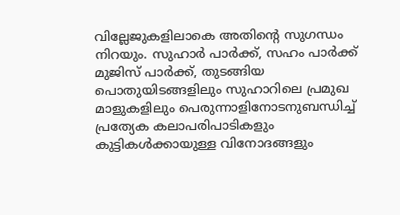വില്ലേജുകളിലാകെ അതിന്റെ സുഗന്ധം നിറയും. സുഹാർ പാർക്ക്, സഹം പാർക്ക് മുജിസ് പാർക്ക്‌, തുടങ്ങിയ പൊതുയിടങ്ങളിലും സുഹാറിലെ പ്രമുഖ മാളുകളിലും പെരുന്നാളിനോടനുബന്ധിച്ച് പ്രത്യേക കലാപരിപാടികളും കുട്ടികൾക്കായുള്ള വിനോദങ്ങളും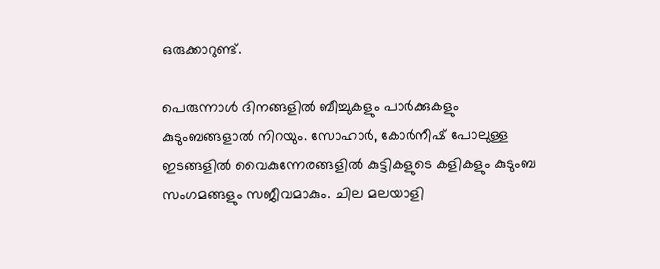ഒരുക്കാറുണ്ട്.

പെരുന്നാൾ ദിനങ്ങളിൽ ബീച്ചുകളും പാർക്കുകളും കുടുംബങ്ങളാൽ നിറയും. സോഹാർ, കോർനീഷ് പോലുള്ള ഇടങ്ങളിൽ വൈകുന്നേരങ്ങളിൽ കുട്ടികളുടെ കളികളും കുടുംബ സംഗമങ്ങളും സജീവമാകും. ചില മലയാളി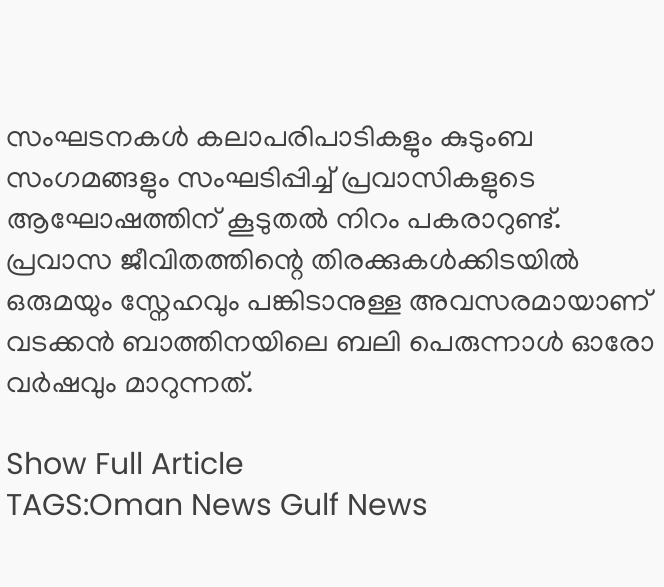സംഘടനകൾ കലാപരിപാടികളും കുടുംബ സംഗമങ്ങളും സംഘടിപ്പിച്ച് പ്രവാസികളുടെ ആഘോഷത്തിന് കൂടുതൽ നിറം പകരാറുണ്ട്. പ്രവാസ ജീവിതത്തിന്റെ തിരക്കുകൾക്കിടയിൽ ഒരുമയും സ്നേഹവും പങ്കിടാനുള്ള അവസരമായാണ് വടക്കൻ ബാത്തിനയിലെ ബലി പെരുന്നാൾ ഓരോ വർഷവും മാറുന്നത്.

Show Full Article
TAGS:Oman News Gulf News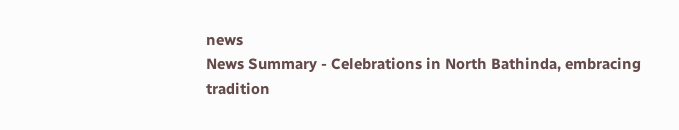news
News Summary - Celebrations in North Bathinda, embracing tradition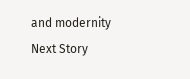and modernity
Next Story